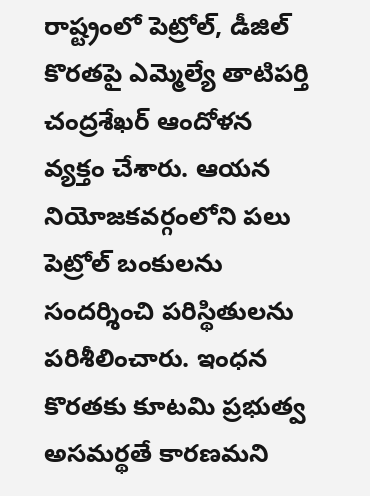రాష్ట్రంలో పెట్రోల్, డీజిల్ కొరతపై ఎమ్మెల్యే తాటిపర్తి చంద్రశేఖర్ ఆందోళన వ్యక్తం చేశారు. ఆయన నియోజకవర్గంలోని పలు పెట్రోల్ బంకులను సందర్శించి పరిస్థితులను పరిశీలించారు. ఇంధన కొరతకు కూటమి ప్రభుత్వ అసమర్థతే కారణమని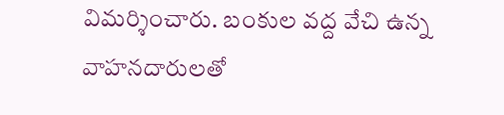విమర్శించారు. బంకుల వద్ద వేచి ఉన్న వాహనదారులతో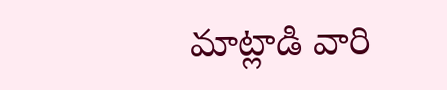మాట్లాడి వారి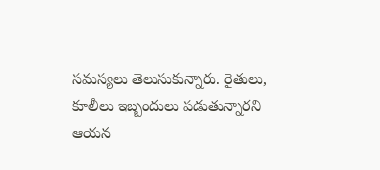సమస్యలు తెలుసుకున్నారు. రైతులు, కూలీలు ఇబ్బందులు పడుతున్నారని ఆయన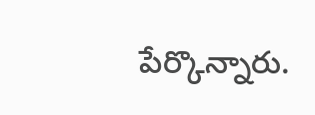పేర్కొన్నారు.